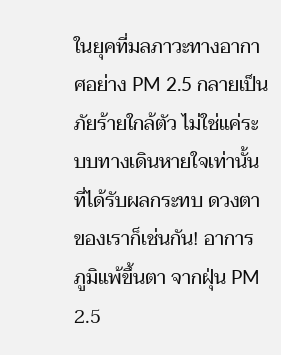ในยุคที่มลภาวะทางอากาศอย่าง PM 2.5 กลายเป็นภัยร้ายใกล้ตัว ไม่ใช่แค่ระบบทางเดินหายใจเท่านั้นที่ได้รับผลกระทบ ดวงตาของเราก็เช่นกัน! อาการ ภูมิแพ้ขึ้นตา จากฝุ่น PM 2.5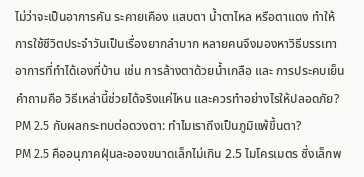ไม่ว่าจะเป็นอาการคัน ระคายเคือง แสบตา น้ำตาไหล หรือตาแดง ทำให้การใช้ชีวิตประจำวันเป็นเรื่องยากลำบาก หลายคนจึงมองหาวิธีบรรเทาอาการที่ทำได้เองที่บ้าน เช่น การล้างตาด้วยน้ำเกลือ และ การประคบเย็น คำถามคือ วิธีเหล่านี้ช่วยได้จริงแค่ไหน และควรทำอย่างไรให้ปลอดภัย?
PM 2.5 กับผลกระทบต่อดวงตา: ทำไมเราถึงเป็นภูมิแพ้ขึ้นตา?
PM 2.5 คืออนุภาคฝุ่นละอองขนาดเล็กไม่เกิน 2.5 ไมโครเมตร ซึ่งเล็กพ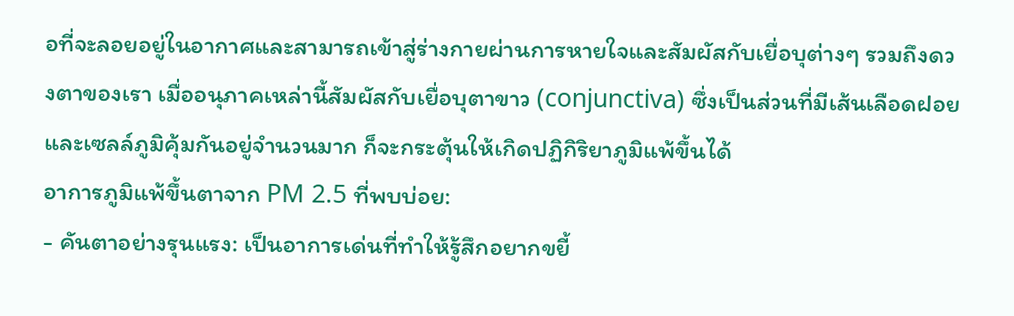อที่จะลอยอยู่ในอากาศและสามารถเข้าสู่ร่างกายผ่านการหายใจและสัมผัสกับเยื่อบุต่างๆ รวมถึงดวงตาของเรา เมื่ออนุภาคเหล่านี้สัมผัสกับเยื่อบุตาขาว (conjunctiva) ซึ่งเป็นส่วนที่มีเส้นเลือดฝอยและเซลล์ภูมิคุ้มกันอยู่จำนวนมาก ก็จะกระตุ้นให้เกิดปฏิกิริยาภูมิแพ้ขึ้นได้
อาการภูมิแพ้ขึ้นตาจาก PM 2.5 ที่พบบ่อย:
- คันตาอย่างรุนแรง: เป็นอาการเด่นที่ทำให้รู้สึกอยากขยี้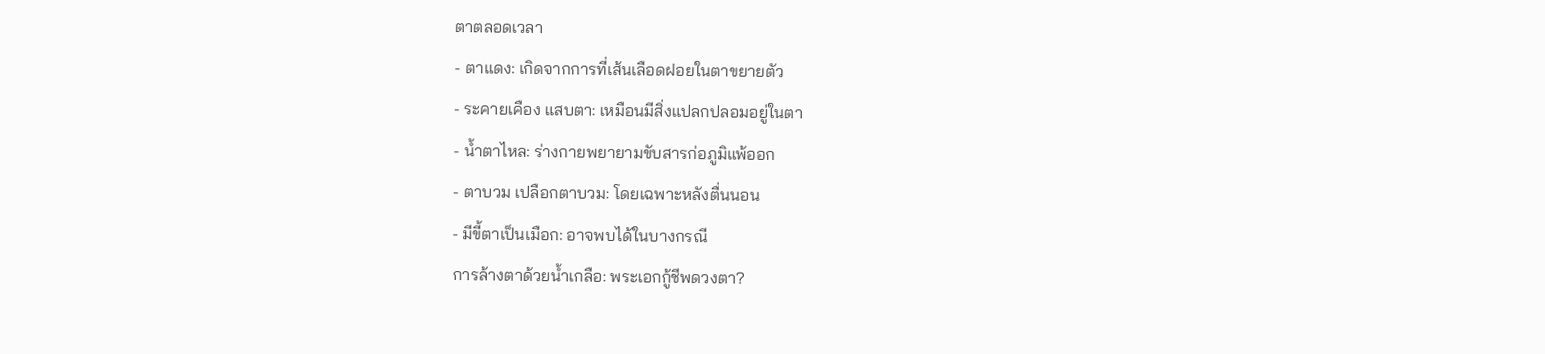ตาตลอดเวลา
- ตาแดง: เกิดจากการที่เส้นเลือดฝอยในตาขยายตัว
- ระคายเคือง แสบตา: เหมือนมีสิ่งแปลกปลอมอยู่ในตา
- น้ำตาไหล: ร่างกายพยายามขับสารก่อภูมิแพ้ออก
- ตาบวม เปลือกตาบวม: โดยเฉพาะหลังตื่นนอน
- มีขี้ตาเป็นเมือก: อาจพบได้ในบางกรณี
การล้างตาด้วยน้ำเกลือ: พระเอกกู้ชีพดวงตา?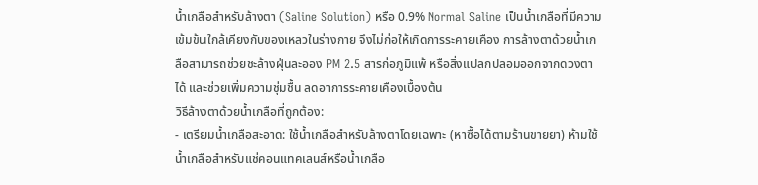น้ำเกลือสำหรับล้างตา (Saline Solution) หรือ 0.9% Normal Saline เป็นน้ำเกลือที่มีความเข้มข้นใกล้เคียงกับของเหลวในร่างกาย จึงไม่ก่อให้เกิดการระคายเคือง การล้างตาด้วยน้ำเกลือสามารถช่วยชะล้างฝุ่นละออง PM 2.5 สารก่อภูมิแพ้ หรือสิ่งแปลกปลอมออกจากดวงตาได้ และช่วยเพิ่มความชุ่มชื้น ลดอาการระคายเคืองเบื้องต้น
วิธีล้างตาด้วยน้ำเกลือที่ถูกต้อง:
- เตรียมน้ำเกลือสะอาด: ใช้น้ำเกลือสำหรับล้างตาโดยเฉพาะ (หาซื้อได้ตามร้านขายยา) ห้ามใช้น้ำเกลือสำหรับแช่คอนแทคเลนส์หรือน้ำเกลือ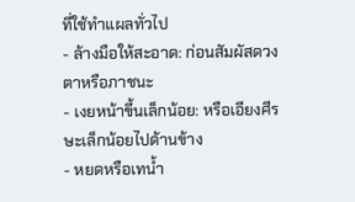ที่ใช้ทำแผลทั่วไป
- ล้างมือให้สะอาด: ก่อนสัมผัสดวงตาหรือภาชนะ
- เงยหน้าขึ้นเล็กน้อย: หรือเอียงศีรษะเล็กน้อยไปด้านข้าง
- หยดหรือเทน้ำ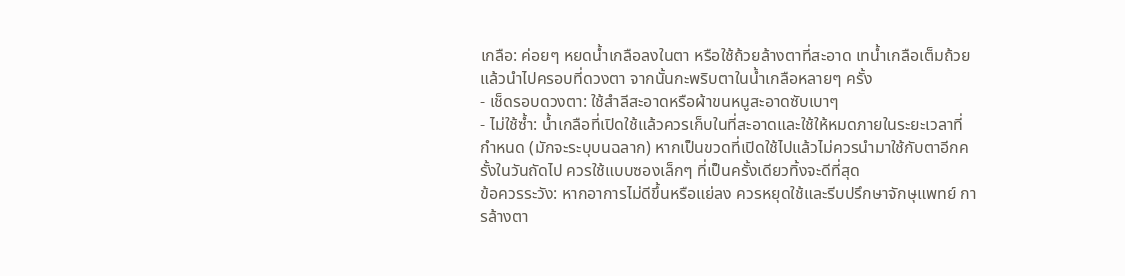เกลือ: ค่อยๆ หยดน้ำเกลือลงในตา หรือใช้ถ้วยล้างตาที่สะอาด เทน้ำเกลือเต็มถ้วยแล้วนำไปครอบที่ดวงตา จากนั้นกะพริบตาในน้ำเกลือหลายๆ ครั้ง
- เช็ดรอบดวงตา: ใช้สำลีสะอาดหรือผ้าขนหนูสะอาดซับเบาๆ
- ไม่ใช้ซ้ำ: น้ำเกลือที่เปิดใช้แล้วควรเก็บในที่สะอาดและใช้ให้หมดภายในระยะเวลาที่กำหนด (มักจะระบุบนฉลาก) หากเป็นขวดที่เปิดใช้ไปแล้วไม่ควรนำมาใช้กับตาอีกครั้งในวันถัดไป ควรใช้แบบซองเล็กๆ ที่เป็นครั้งเดียวทิ้งจะดีที่สุด
ข้อควรระวัง: หากอาการไม่ดีขึ้นหรือแย่ลง ควรหยุดใช้และรีบปรึกษาจักษุแพทย์ การล้างตา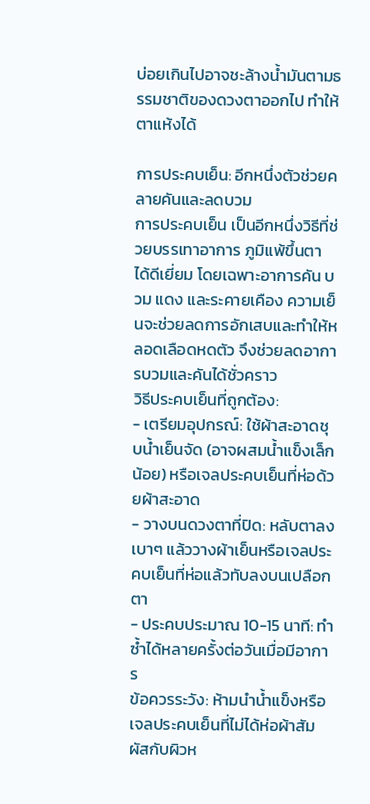บ่อยเกินไปอาจชะล้างน้ำมันตามธรรมชาติของดวงตาออกไป ทำให้ตาแห้งได้

การประคบเย็น: อีกหนึ่งตัวช่วยคลายคันและลดบวม
การประคบเย็น เป็นอีกหนึ่งวิธีที่ช่วยบรรเทาอาการ ภูมิแพ้ขึ้นตา ได้ดีเยี่ยม โดยเฉพาะอาการคัน บวม แดง และระคายเคือง ความเย็นจะช่วยลดการอักเสบและทำให้หลอดเลือดหดตัว จึงช่วยลดอาการบวมและคันได้ชั่วคราว
วิธีประคบเย็นที่ถูกต้อง:
- เตรียมอุปกรณ์: ใช้ผ้าสะอาดชุบน้ำเย็นจัด (อาจผสมน้ำแข็งเล็กน้อย) หรือเจลประคบเย็นที่ห่อด้วยผ้าสะอาด
- วางบนดวงตาที่ปิด: หลับตาลงเบาๆ แล้ววางผ้าเย็นหรือเจลประคบเย็นที่ห่อแล้วทับลงบนเปลือกตา
- ประคบประมาณ 10-15 นาที: ทำซ้ำได้หลายครั้งต่อวันเมื่อมีอาการ
ข้อควรระวัง: ห้ามนำน้ำแข็งหรือเจลประคบเย็นที่ไม่ได้ห่อผ้าสัมผัสกับผิวห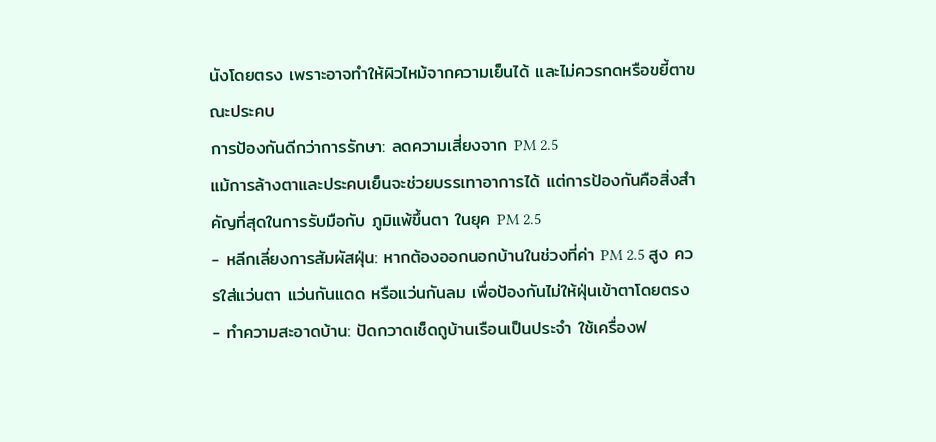นังโดยตรง เพราะอาจทำให้ผิวไหม้จากความเย็นได้ และไม่ควรกดหรือขยี้ตาขณะประคบ
การป้องกันดีกว่าการรักษา: ลดความเสี่ยงจาก PM 2.5
แม้การล้างตาและประคบเย็นจะช่วยบรรเทาอาการได้ แต่การป้องกันคือสิ่งสำคัญที่สุดในการรับมือกับ ภูมิแพ้ขึ้นตา ในยุค PM 2.5
- หลีกเลี่ยงการสัมผัสฝุ่น: หากต้องออกนอกบ้านในช่วงที่ค่า PM 2.5 สูง ควรใส่แว่นตา แว่นกันแดด หรือแว่นกันลม เพื่อป้องกันไม่ให้ฝุ่นเข้าตาโดยตรง
- ทำความสะอาดบ้าน: ปัดกวาดเช็ดถูบ้านเรือนเป็นประจำ ใช้เครื่องฟ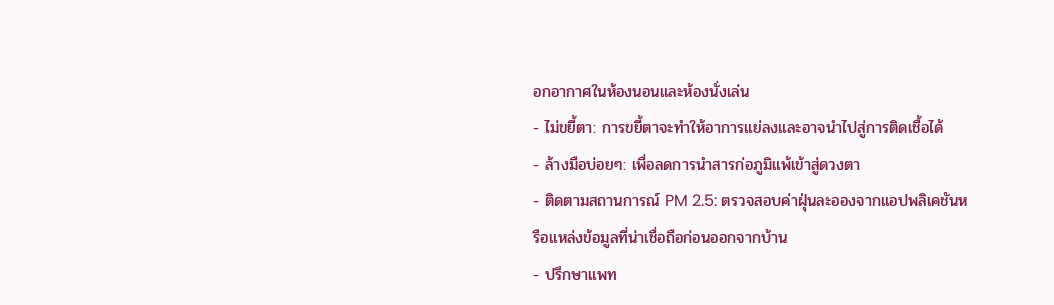อกอากาศในห้องนอนและห้องนั่งเล่น
- ไม่ขยี้ตา: การขยี้ตาจะทำให้อาการแย่ลงและอาจนำไปสู่การติดเชื้อได้
- ล้างมือบ่อยๆ: เพื่อลดการนำสารก่อภูมิแพ้เข้าสู่ดวงตา
- ติดตามสถานการณ์ PM 2.5: ตรวจสอบค่าฝุ่นละอองจากแอปพลิเคชันหรือแหล่งข้อมูลที่น่าเชื่อถือก่อนออกจากบ้าน
- ปรึกษาแพท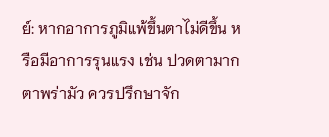ย์: หากอาการภูมิแพ้ขึ้นตาไม่ดีขึ้น หรือมีอาการรุนแรง เช่น ปวดตามาก ตาพร่ามัว ควรปรึกษาจัก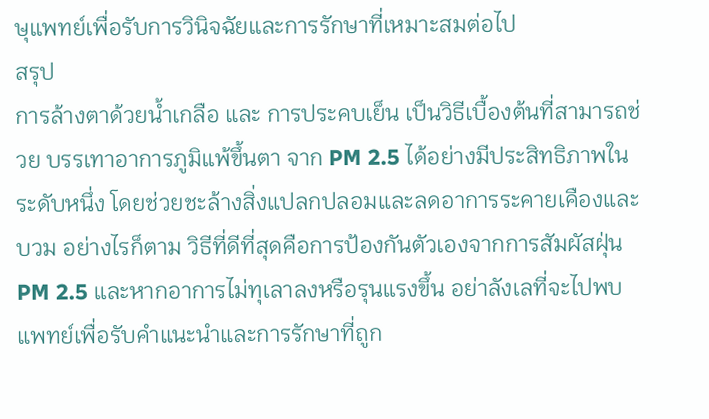ษุแพทย์เพื่อรับการวินิจฉัยและการรักษาที่เหมาะสมต่อไป
สรุป
การล้างตาด้วยน้ำเกลือ และ การประคบเย็น เป็นวิธีเบื้องต้นที่สามารถช่วย บรรเทาอาการภูมิแพ้ขึ้นตา จาก PM 2.5 ได้อย่างมีประสิทธิภาพในระดับหนึ่ง โดยช่วยชะล้างสิ่งแปลกปลอมและลดอาการระคายเคืองและบวม อย่างไรก็ตาม วิธีที่ดีที่สุดคือการป้องกันตัวเองจากการสัมผัสฝุ่น PM 2.5 และหากอาการไม่ทุเลาลงหรือรุนแรงขึ้น อย่าลังเลที่จะไปพบแพทย์เพื่อรับคำแนะนำและการรักษาที่ถูก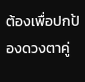ต้องเพื่อปกป้องดวงตาคู่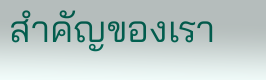สำคัญของเรา